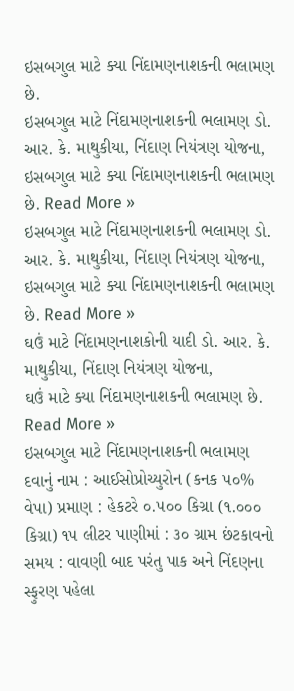ઇસબગુલ માટે ક્યા નિંદામણનાશકની ભલામણ છે.
ઇસબગુલ માટે નિંદામણનાશકની ભલામણ ડો. આર. કે. માથુકીયા, નિંદાણ નિયંત્રણ યોજના,
ઇસબગુલ માટે ક્યા નિંદામણનાશકની ભલામણ છે. Read More »
ઇસબગુલ માટે નિંદામણનાશકની ભલામણ ડો. આર. કે. માથુકીયા, નિંદાણ નિયંત્રણ યોજના,
ઇસબગુલ માટે ક્યા નિંદામણનાશકની ભલામણ છે. Read More »
ઘઉં માટે નિંદામણનાશકોની યાદી ડો. આર. કે. માથુકીયા, નિંદાણ નિયંત્રણ યોજના,
ઘઉં માટે ક્યા નિંદામણનાશકની ભલામણ છે. Read More »
ઇસબગુલ માટે નિંદામણનાશકની ભલામણ દવાનું નામ : આઈસોપ્રોચ્યુરોન (કનક ૫૦% વેપા) પ્રમાણ : હેકટરે ૦.૫૦૦ કિગ્રા (૧.૦૦૦ કિગ્રા) ૧૫ લીટર પાણીમાં : ૩૦ ગ્રામ છંટકાવનો સમય : વાવણી બાદ પરંતુ પાક અને નિંદણના સ્ફુરણ પહેલા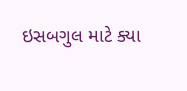ઇસબગુલ માટે ક્યા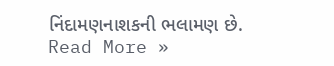નિંદામણનાશકની ભલામણ છે. Read More »